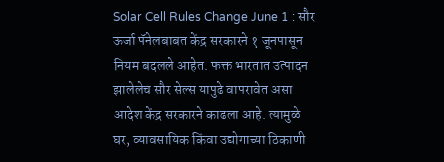Solar Cell Rules Change June 1 : सौर ऊर्जा पॅनेलबाबत केंद्र सरकारने १ जूनपासून नियम बदलले आहेत. फक्त भारतात उत्पादन झालेलेच सौर सेल्स यापुढे वापरावेत असा आदेश केंद्र सरकारने काढला आहे. त्यामुळे घर, व्यावसायिक किंवा उद्योगाच्या ठिकाणी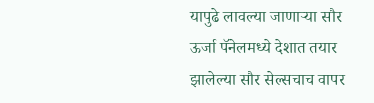यापुढे लावल्या जाणाऱ्या सौर ऊर्जा पॅनेलमध्ये देशात तयार झालेल्या सौर सेल्सचाच वापर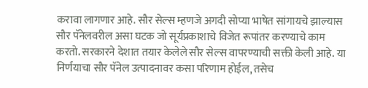करावा लागणार आहे. सौर सेल्स म्हणजे अगदी सोप्या भाषेत सांगायचे झाल्यास सौर पॅनेलवरील असा घटक जो सूर्यप्रकाशाचे विजेत रूपांतर करण्याचे काम करतो. सरकारने देशात तयार केलेले सौर सेल्स वापरण्याची सक्ती केली आहे. या निर्णयाचा सौर पॅनेल उत्पादनावर कसा परिणाम होईल, तसेच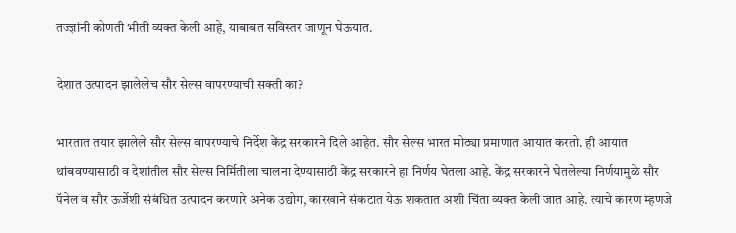तज्ज्ञांनी कोणती भीती व्यक्त केली आहे, याबाबत सविस्तर जाणून घेऊयात.

देशात उत्पादन झालेलेच सौर सेल्स वापरण्याची सक्ती का?

भारतात तयार झालेले सौर सेल्स वापरण्याचे निर्देश केंद्र सरकारने दिले आहेत. सौर सेल्स भारत मोठ्या प्रमाणात आयात करतो. ही आयात थांबवण्यासाठी व देशांतील सौर सेल्स निर्मितीला चालना देण्यासाठी केंद्र सरकारने हा निर्णय घेतला आहे. केंद्र सरकारने घेतलेल्या निर्णयामुळे सौर पॅनेल व सौर ऊर्जेशी संबंधित उत्पादन करणारे अनेक उद्योग, कारखाने संकटात येऊ शकतात अशी चिंता व्यक्त केली जात आहे. त्याचे कारण म्हणजे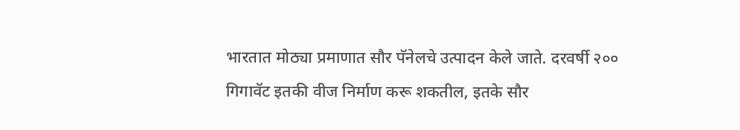भारतात मोठ्या प्रमाणात सौर पॅनेलचे उत्पादन केले जाते. दरवर्षी २०० गिगावॅट इतकी वीज निर्माण करू शकतील, इतके सौर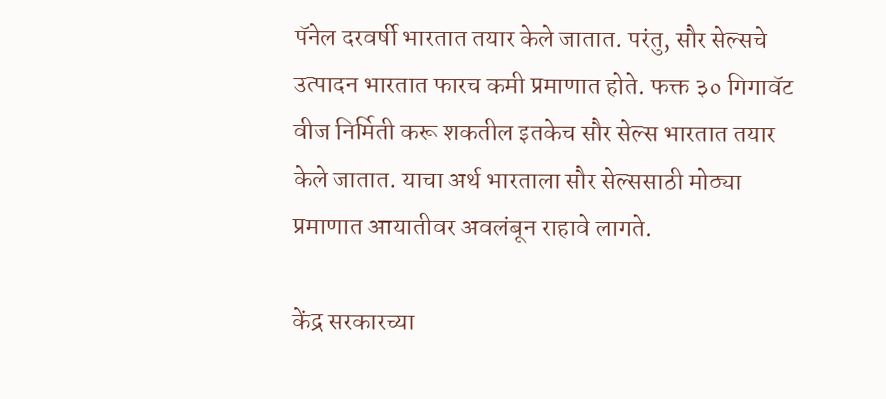पॅनेल दरवर्षी भारतात तयार केले जातात. परंतु, सौर सेल्सचे उत्पादन भारतात फारच कमी प्रमाणात होते. फक्त ३० गिगावॅट वीज निर्मिती करू शकतील इतकेच सौर सेल्स भारतात तयार केले जातात. याचा अर्थ भारताला सौर सेल्ससाठी मोठ्या प्रमाणात आयातीवर अवलंबून राहावे लागते.

केंद्र सरकारच्या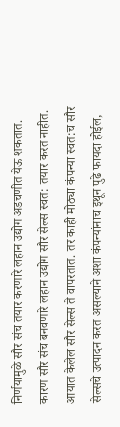निर्णयामुळे सौर संच तयार करणारे लहान उद्योग अडचणीत येऊ शकतात. कारण सौर संच बनवणारे लहान उद्योग सौर सेल्स स्वत: तयार करत नाहीत. आयात केलेल सौर सेल्स ते वापरतात. तर काही मोठ्या कंपन्या स्वत:च सौर सेल्सचे उत्पादन करत असल्याने अशा कंपन्यांनाच इथून पुढे फायदा होईल,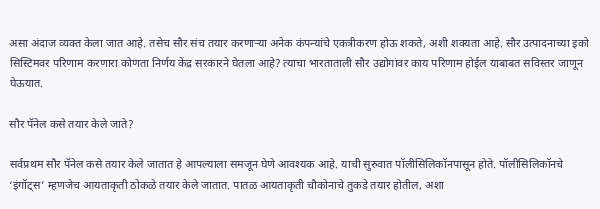असा अंदाज व्यक्त केला जात आहे. तसेच सौर संच तयार करणाऱ्या अनेक कंपन्यांचे एकत्रीकरण होऊ शकते, अशी शक्यता आहे. सौर उत्पादनाच्या इको सिस्टिमवर परिणाम करणारा कोणता निर्णय केंद्र सरकारने घेतला आहे? त्याचा भारताताली सौर उद्योगांवर काय परिणाम होईल याबाबत सविस्तर जाणून घेऊयात.

सौर पॅनेल कसे तयार केले जाते?

सर्वप्रथम सौर पॅनेल कसे तयार केले जातात हे आपल्याला समजून घेणे आवश्यक आहे. याची सुरुवात पॉलीसिलिकॉनपासून होते. पॉलीसिलिकॉनचे ‘इंगॉट्स’ म्हणजेच आयताकृती ठोकळे तयार केले जातात. पातळ आयताकृती चौकोनाचे तुकडे तयार होतील, अशा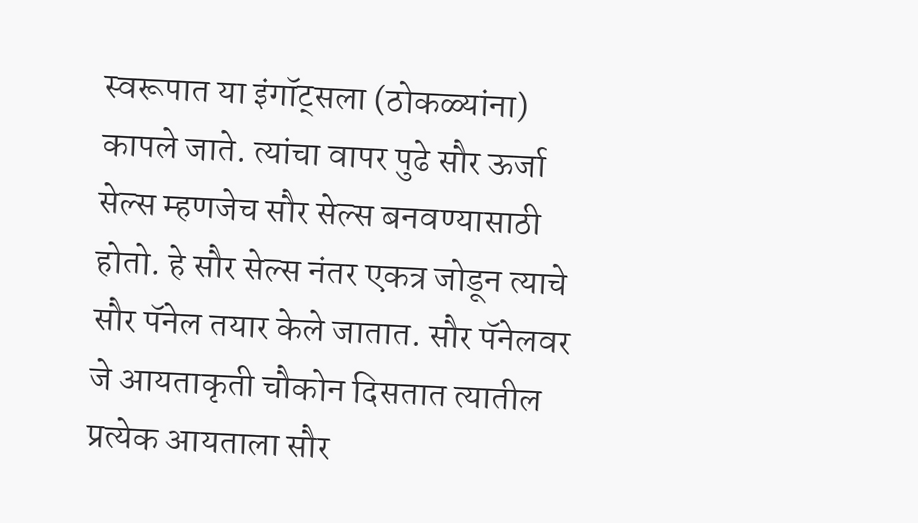स्वरूपात या इंगॉट्सला (ठोकळ्यांना) कापले जाते. त्यांचा वापर पुढे सौर ऊर्जा सेल्स म्हणजेच सौर सेल्स बनवण्यासाठी होतो. हे सौर सेल्स नंतर एकत्र जोडून त्याचे सौर पॅनेल तयार केले जातात. सौर पॅनेलवर जे आयताकृती चौकोन दिसतात त्यातील प्रत्येक आयताला सौर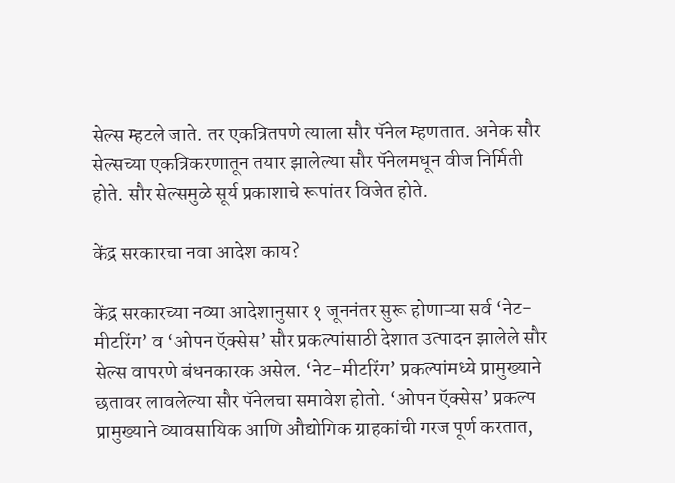सेल्स म्हटले जाते. तर एकत्रितपणे त्याला सौर पॅनेल म्हणतात. अनेक सौर सेल्सच्या एकत्रि‍करणातून तयार झालेल्या सौर पॅनेलमधून वीज निर्मिती होते. सौर सेल्समुळे सूर्य प्रकाशाचे रूपांतर विजेत होते.

केंद्र सरकारचा नवा आदेश काय?

केंद्र सरकारच्या नव्या आदेशानुसार १ जूननंतर सुरू होणाऱ्या सर्व ‘नेट-मीटरिंग’ व ‘ओपन ऍक्सेस’ सौर प्रकल्पांसाठी देशात उत्पादन झालेले सौर सेल्स वापरणे बंधनकारक असेल. ‘नेट-मीटरिंग’ प्रकल्पांमध्ये प्रामुख्याने छतावर लावलेल्या सौर पॅनेलचा समावेश होतो. ‘ओपन ऍक्सेस’ प्रकल्प प्रामुख्याने व्यावसायिक आणि औद्योगिक ग्राहकांची गरज पूर्ण करतात,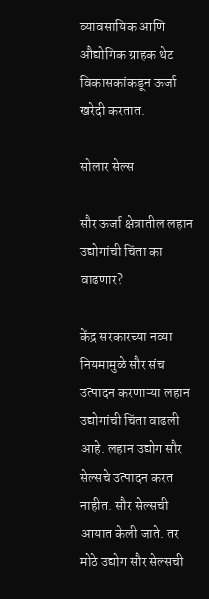व्यावसायिक आणि औद्योगिक ग्राहक थेट विकासकांकडून ऊर्जा खरेदी करतात.

सोलार सेल्स

सौर ऊर्जा क्षेत्रातील लहान उद्योगांची चिंता का वाढणार?

केंद्र सरकारच्या नव्या नियमामुळे सौर संच उत्पादन करणाऱ्या लहान उद्योगांची चिंता वाढली आहे. लहान उद्योग सौर सेल्सचे उत्पादन करत नाहीत. सौर सेल्सची आयात केली जाते. तर मोठे उद्योग सौर सेल्सची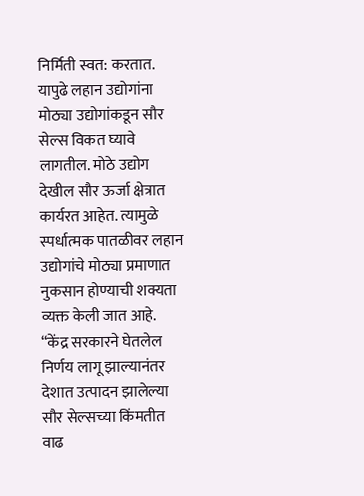निर्मिती स्वत: करतात. यापुढे लहान उद्योगांना मोठ्या उद्योगांकडून सौर सेल्स विकत घ्यावे लागतील. मोठे उद्योग देखील सौर ऊर्जा क्षेत्रात कार्यरत आहेत. त्यामुळे स्पर्धात्मक पातळीवर लहान उद्योगांचे मोठ्या प्रमाणात नुकसान होण्याची शक्यता व्यक्त केली जात आहे. “केंद्र सरकारने घेतलेल निर्णय लागू झाल्यानंतर देशात उत्पादन झालेल्या सौर सेल्सच्या किंमतीत वाढ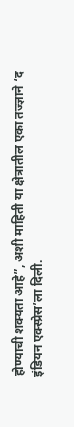होण्याची शक्यता आहे”, अशी माहिती या क्षेत्रातील एका तज्ज्ञाने ‘द इंडियन एक्स्प्रेस’ला दिली.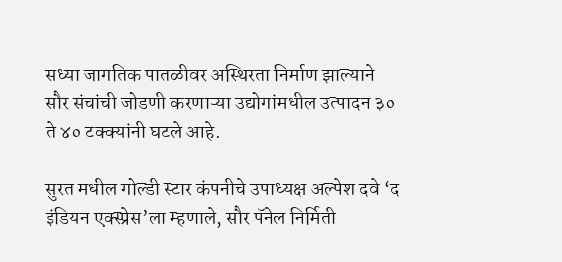सध्या जागतिक पातळीवर अस्थिरता निर्माण झाल्याने सौर संचांची जोडणी करणाऱ्या उद्योगांमधील उत्पादन ३० ते ४० टक्क्यांनी घटले आहे.

सुरत मधील गोल्डी स्टार कंपनीचे उपाध्यक्ष अल्पेश दवे ‘द इंडियन एक्स्प्रेस’ला म्हणाले, सौर पॅनेल निर्मिती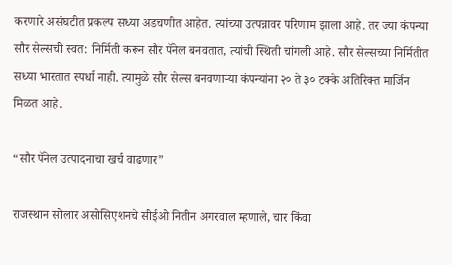करणारे असंघटीत प्रकल्प सध्या अडचणीत आहेत. त्यांच्या उत्पन्नावर परिणाम झाला आहे. तर ज्या कंपन्या सौर सेल्सची स्वत: निर्मिती करून सौर पॅनेल बनवतात, त्यांची स्थिती चांगली आहे. सौर सेल्सच्या निर्मितीत सध्या भारतात स्पर्धा नाही. त्यामुळे सौर सेल्स बनवणाऱ्या कंपन्यांना २० ते ३० टक्के अतिरिक्त मार्जिन मिळत आहे.

“सौर पॅनेल उत्पादनाचा खर्च वाढणार”

राजस्थान सोलार असोसिएशनचे सीईओ नितीन अगरवाल म्हणाले, चार किंवा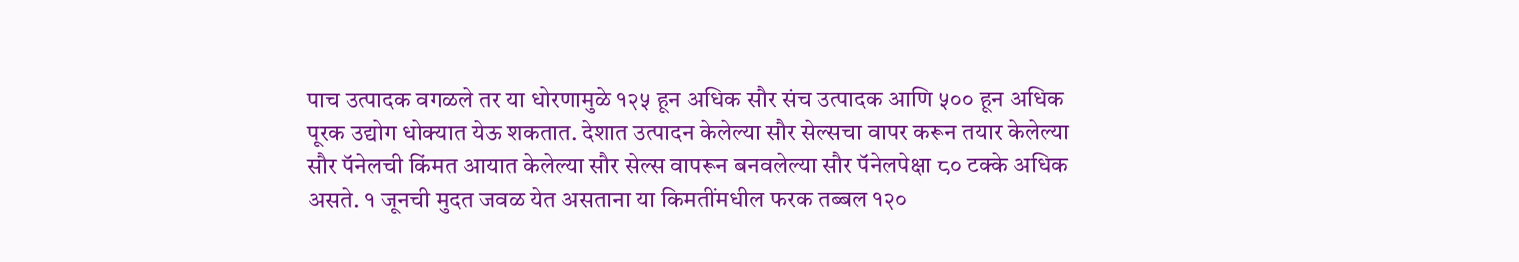पाच उत्पादक वगळले तर या धोरणामुळे १२५ हून अधिक सौर संच उत्पादक आणि ५०० हून अधिक पूरक उद्योग धोक्यात येऊ शकतात. देशात उत्पादन केलेल्या सौर सेल्सचा वापर करून तयार केलेल्या सौर पॅनेलची किंमत आयात केलेल्या सौर सेल्स वापरून बनवलेल्या सौर पॅनेलपेक्षा ८० टक्के अधिक असते. १ जूनची मुदत जवळ येत असताना या किमतींमधील फरक तब्बल १२०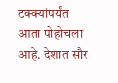टक्क्यांपर्यंत आता पोहोचला आहे. देशात सौर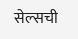सेल्सची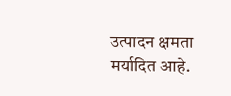उत्पादन क्षमता मर्यादित आहे.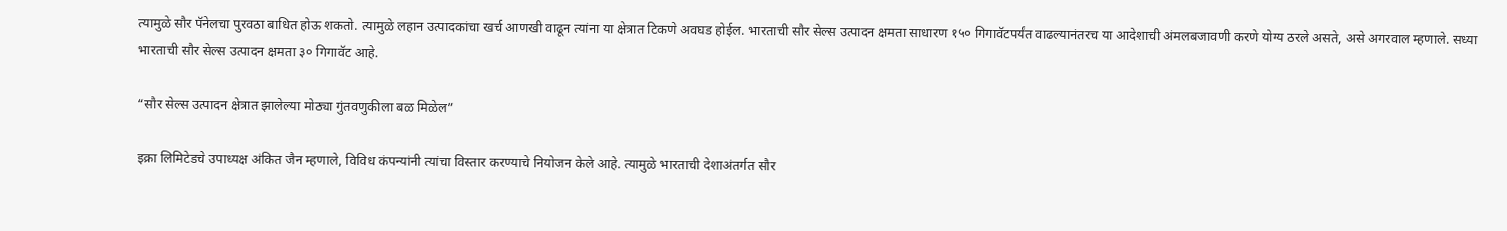त्यामुळे सौर पॅनेलचा पुरवठा बाधित होऊ शकतो. त्यामुळे लहान उत्पादकांचा खर्च आणखी वाढून त्यांना या क्षेत्रात टिकणे अवघड होईल. भारताची सौर सेल्स उत्पादन क्षमता साधारण १५० गिगावॅटपर्यंत वाढल्यानंतरच या आदेशाची अंमलबजावणी करणे योग्य ठरले असते, असे अगरवाल म्हणाले. सध्या भारताची सौर सेल्स उत्पादन क्षमता ३० गिगावॅट आहे.

“सौर सेल्स उत्पादन क्षेत्रात झालेल्या मोठ्या गुंतवणुकीला बळ मिळेल”

इक्रा लिमिटेडचे उपाध्यक्ष अंकित जैन म्हणाले, विविध कंपन्यांनी त्यांचा विस्तार करण्याचे नियोजन केले आहे. त्यामुळे भारताची देशाअंतर्गत सौर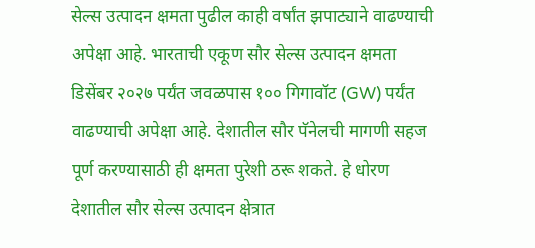सेल्स उत्पादन क्षमता पुढील काही वर्षांत झपाट्याने वाढण्याची अपेक्षा आहे. भारताची एकूण सौर सेल्स उत्पादन क्षमता डिसेंबर २०२७ पर्यंत जवळपास १०० गिगावॉट (GW) पर्यंत वाढण्याची अपेक्षा आहे. देशातील सौर पॅनेलची मागणी सहज पूर्ण करण्यासाठी ही क्षमता पुरेशी ठरू शकते. हे धोरण देशातील सौर सेल्स उत्पादन क्षेत्रात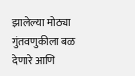झालेल्या मोठ्या गुंतवणुकीला बळ देणारे आणि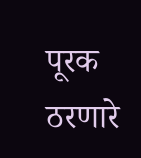पूरक ठरणारे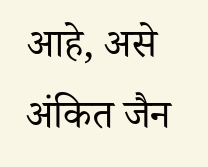आहे, असे अंकित जैन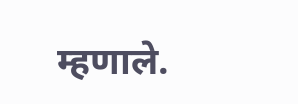म्हणाले.